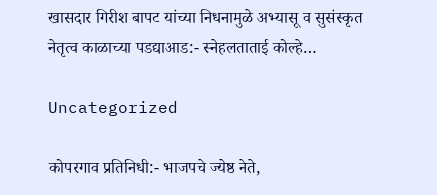खासदार गिरीश बापट यांच्या निधनामुळे अभ्यासू व सुसंस्कृत नेतृत्व काळाच्या पडद्याआड:- स्नेहलताताई कोल्हे…

Uncategorized

कोपरगाव प्रतिनिधी:- भाजपचे ज्येष्ठ नेते,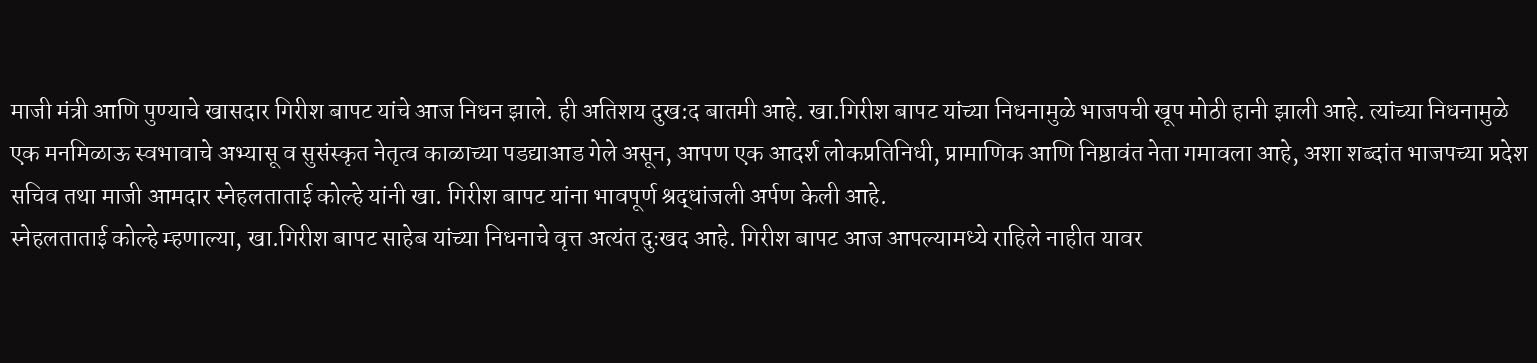माजी मंत्री आणि पुण्याचे खासदार गिरीश बापट यांचे आज निधन झाले. ही अतिशय दुख:द बातमी आहे. खा.गिरीश बापट यांच्या निधनामुळे भाजपची खूप मोठी हानी झाली आहे. त्यांच्या निधनामुळे एक मनमिळाऊ स्वभावाचे अभ्यासू व सुसंस्कृत नेतृत्व काळाच्या पडद्याआड गेले असून, आपण एक आदर्श लोकप्रतिनिधी, प्रामाणिक आणि निष्ठावंत नेता गमावला आहे, अशा शब्दांत भाजपच्या प्रदेश सचिव तथा माजी आमदार स्नेहलताताई कोल्हे यांनी खा. गिरीश बापट यांना भावपूर्ण श्रद्धांजली अर्पण केली आहे.
स्नेहलताताई कोल्हे म्हणाल्या, खा.गिरीश बापट साहेब यांच्या निधनाचे वृत्त अत्यंत दुःखद आहे. गिरीश बापट आज आपल्यामध्ये राहिले नाहीत यावर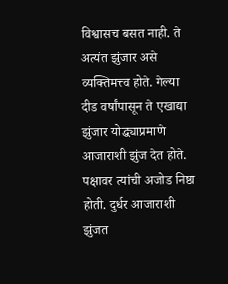विश्वासच बसत नाही. ते अत्यंत झुंजार असे व्यक्तिमत्त्व होते. गेल्या दीड वर्षांपासून ते एखाद्या झुंजार योद्ध्याप्रमाणे आजाराशी झुंज देत होते. पक्षावर त्यांची अजोड निष्ठा होती. दुर्धर आजाराशी झुंजत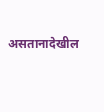असतानादेखील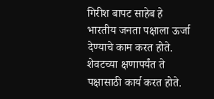गिरीश बापट साहेब हे भारतीय जनता पक्षाला ऊर्जा देण्याचे काम करत होते. शेवटच्या क्षणापर्यंत ते पक्षासाठी कार्य करत होते.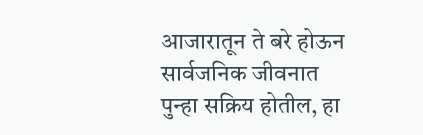आजारातून ते बरे होऊन सार्वजनिक जीवनात पुन्हा सक्रिय होतील, हा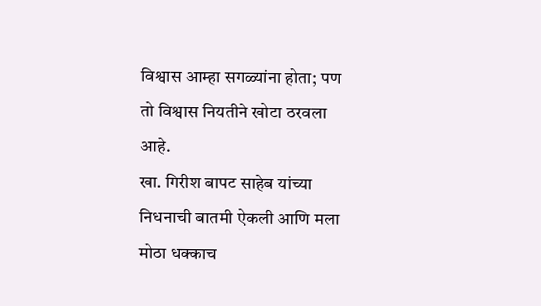विश्वास आम्हा सगळ्यांना होता; पण तो विश्वास नियतीने खोटा ठरवला आहे.
खा. गिरीश बापट साहेब यांच्या निधनाची बातमी ऐकली आणि मला मोठा धक्काच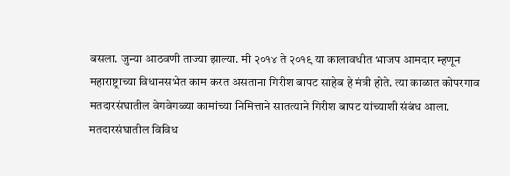बसला. जुन्या आठवणी ताज्या झाल्या. मी २०१४ ते २०१९ या कालावधीत भाजप आमदार म्हणून महाराष्ट्राच्या विधानसभेत काम करत असताना गिरीश बापट साहेब हे मंत्री होते. त्या काळात कोपरगाव मतदारसंघातील वेगवेगळ्या कामांच्या निमित्ताने सातत्याने गिरीश बापट यांच्याशी संबंध आला. मतदारसंघातील विविध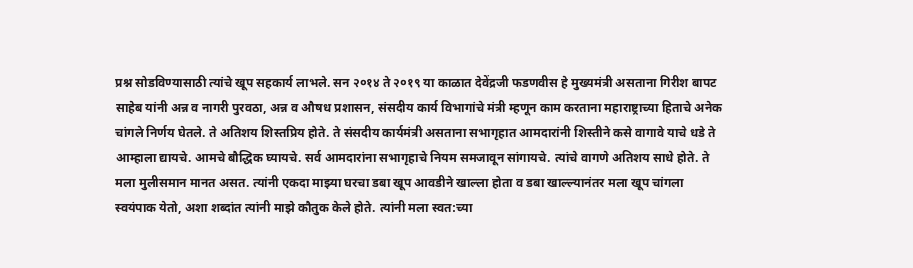प्रश्न सोडविण्यासाठी त्यांचे खूप सहकार्य लाभले. सन २०१४ ते २०१९ या काळात देवेंद्रजी फडणवीस हे मुख्यमंत्री असताना गिरीश बापट साहेब यांनी अन्न व नागरी पुरवठा, अन्न व औषध प्रशासन, संसदीय कार्य विभागांचे मंत्री म्हणून काम करताना महाराष्ट्राच्या हिताचे अनेक चांगले निर्णय घेतले. ते अतिशय शिस्तप्रिय होते. ते संसदीय कार्यमंत्री असताना सभागृहात आमदारांनी शिस्तीने कसे वागावे याचे धडे ते आम्हाला द्यायचे. आमचे बौद्धिक घ्यायचे. सर्व आमदारांना सभागृहाचे नियम समजावून सांगायचे. त्यांचे वागणे अतिशय साधे होते. ते मला मुलीसमान मानत असत. त्यांनी एकदा माझ्या घरचा डबा खूप आवडीने खाल्ला होता व डबा खाल्ल्यानंतर मला खूप चांगला स्वयंपाक येतो, अशा शब्दांत त्यांनी माझे कौतुक केले होते. त्यांनी मला स्वत:च्या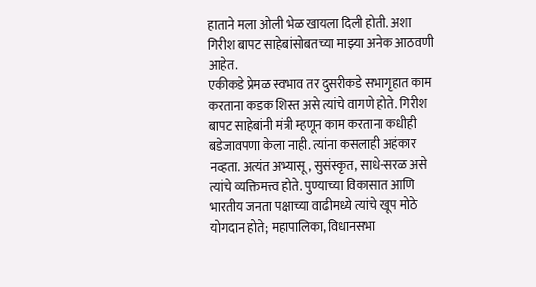हाताने मला ओली भेळ खायला दिली होती. अशा गिरीश बापट साहेबांसोबतच्या माझ्या अनेक आठवणी आहेत.
एकीकडे प्रेमळ स्वभाव तर दुसरीकडे सभागृहात काम करताना कडक शिस्त असे त्यांचे वागणे होते. गिरीश बापट साहेबांनी मंत्री म्हणून काम करताना कधीही बडेजावपणा केला नाही. त्यांना कसलाही अहंकार नव्हता. अत्यंत अभ्यासू, सुसंस्कृत, साधे-सरळ असे त्यांचे व्यक्तिमत्त्व होते. पुण्याच्या विकासात आणि भारतीय जनता पक्षाच्या वाढीमध्ये त्यांचे खूप मोठे योगदान होते; महापालिका, विधानसभा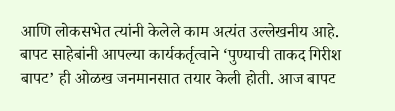आणि लोकसभेत त्यांनी केलेले काम अत्यंत उल्लेखनीय आहे. बापट साहेबांनी आपल्या कार्यकर्तृत्वाने ‘पुण्याची ताकद गिरीश बापट’ ही ओळख जनमानसात तयार केली होती. आज बापट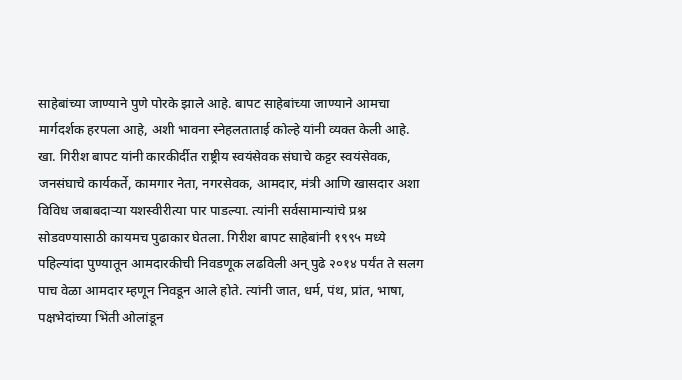साहेबांच्या जाण्याने पुणे पोरके झाले आहे. बापट साहेबांच्या जाण्याने आमचा मार्गदर्शक हरपला आहे, अशी भावना स्नेहलताताई कोल्हे यांनी व्यक्त केली आहे.
खा. गिरीश बापट यांनी कारकीर्दीत राष्ट्रीय स्वयंसेवक संघाचे कट्टर स्वयंसेवक, जनसंघाचे कार्यकर्ते, कामगार नेता, नगरसेवक, आमदार, मंत्री आणि खासदार अशा विविध जबाबदाऱ्या यशस्वीरीत्या पार पाडल्या. त्यांनी सर्वसामान्यांचे प्रश्न सोडवण्यासाठी कायमच पुढाकार घेतला. गिरीश बापट साहेबांनी १९९५ मध्ये पहिल्यांदा पुण्यातून आमदारकीची निवडणूक लढविली अन्‌ पुढे २०१४ पर्यंत ते सलग पाच वेळा आमदार म्हणून निवडून आले होते. त्यांनी जात, धर्म, पंथ, प्रांत, भाषा, पक्षभेदांच्या भिंती ओलांडून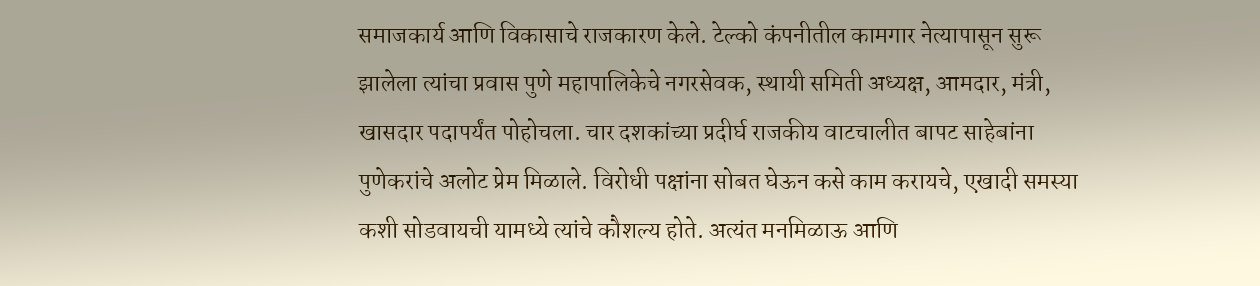समाजकार्य आणि विकासाचे राजकारण केले. टेल्को कंपनीतील कामगार नेत्यापासून सुरू झालेला त्यांचा प्रवास पुणे महापालिकेचे नगरसेवक, स्थायी समिती अध्यक्ष, आमदार, मंत्री, खासदार पदापर्यंत पोहोचला. चार दशकांच्या प्रदीर्घ राजकीय वाटचालीत बापट साहेबांना पुणेकरांचे अलोट प्रेम मिळाले. विरोधी पक्षांना सोबत घेऊन कसे काम करायचे, एखादी समस्या कशी सोडवायची यामध्ये त्यांचे कौशल्य होते. अत्यंत मनमिळाऊ आणि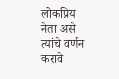लोकप्रिय नेता असे त्यांचे वर्णन करावे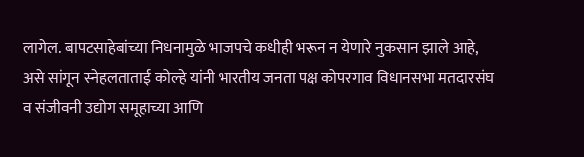लागेल. बापटसाहेबांच्या निधनामुळे भाजपचे कधीही भरून न येणारे नुकसान झाले आहे, असे सांगून स्नेहलताताई कोल्हे यांनी भारतीय जनता पक्ष कोपरगाव विधानसभा मतदारसंघ व संजीवनी उद्योग समूहाच्या आणि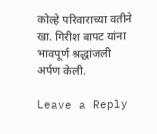कोल्हे परिवाराच्या वतीने खा. गिरीश बापट यांना भावपूर्ण श्रद्धांजली अर्पण केली.

Leave a Reply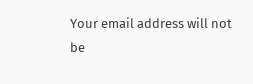Your email address will not be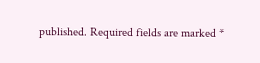published. Required fields are marked *